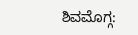ಶಿವಮೊಗ್ಗ: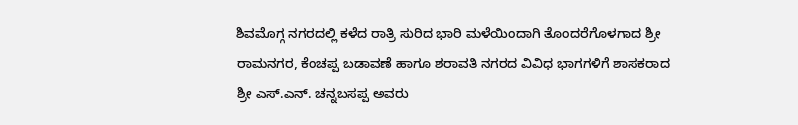ಶಿವಮೊಗ್ಗ ನಗರದಲ್ಲಿ ಕಳೆದ ರಾತ್ರಿ ಸುರಿದ ಭಾರಿ ಮಳೆಯಿಂದಾಗಿ ತೊಂದರೆಗೊಳಗಾದ ಶ್ರೀ ರಾಮನಗರ, ಕೆಂಚಪ್ಪ ಬಡಾವಣೆ ಹಾಗೂ ಶರಾವತಿ ನಗರದ ವಿವಿಧ ಭಾಗಗಳಿಗೆ ಶಾಸಕರಾದ ಶ್ರೀ ಎಸ್.ಎನ್. ಚನ್ನಬಸಪ್ಪ ಅವರು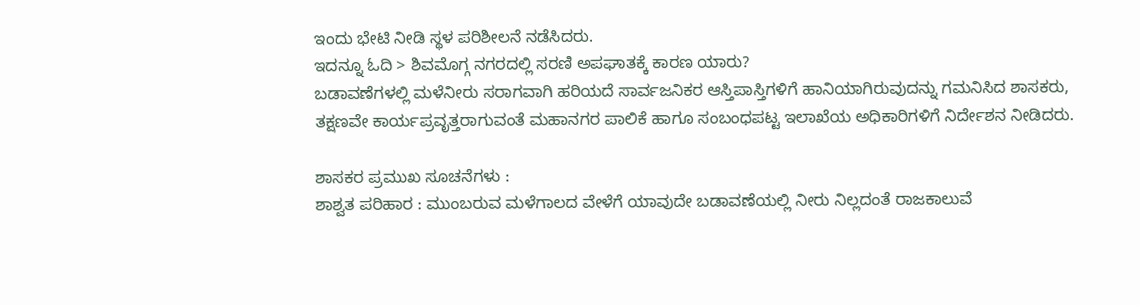ಇಂದು ಭೇಟಿ ನೀಡಿ ಸ್ಥಳ ಪರಿಶೀಲನೆ ನಡೆಸಿದರು.
ಇದನ್ನೂ ಓದಿ > ಶಿವಮೊಗ್ಗ ನಗರದಲ್ಲಿ ಸರಣಿ ಅಪಘಾತಕ್ಕೆ ಕಾರಣ ಯಾರು?
ಬಡಾವಣೆಗಳಲ್ಲಿ ಮಳೆನೀರು ಸರಾಗವಾಗಿ ಹರಿಯದೆ ಸಾರ್ವಜನಿಕರ ಆಸ್ತಿಪಾಸ್ತಿಗಳಿಗೆ ಹಾನಿಯಾಗಿರುವುದನ್ನು ಗಮನಿಸಿದ ಶಾಸಕರು, ತಕ್ಷಣವೇ ಕಾರ್ಯಪ್ರವೃತ್ತರಾಗುವಂತೆ ಮಹಾನಗರ ಪಾಲಿಕೆ ಹಾಗೂ ಸಂಬಂಧಪಟ್ಟ ಇಲಾಖೆಯ ಅಧಿಕಾರಿಗಳಿಗೆ ನಿರ್ದೇಶನ ನೀಡಿದರು.

ಶಾಸಕರ ಪ್ರಮುಖ ಸೂಚನೆಗಳು :
ಶಾಶ್ವತ ಪರಿಹಾರ : ಮುಂಬರುವ ಮಳೆಗಾಲದ ವೇಳೆಗೆ ಯಾವುದೇ ಬಡಾವಣೆಯಲ್ಲಿ ನೀರು ನಿಲ್ಲದಂತೆ ರಾಜಕಾಲುವೆ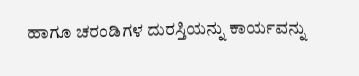ಹಾಗೂ ಚರಂಡಿಗಳ ದುರಸ್ತಿಯನ್ನು ಕಾರ್ಯವನ್ನು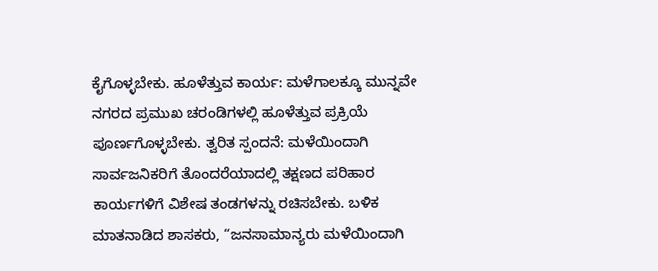ಕೈಗೊಳ್ಳಬೇಕು. ಹೂಳೆತ್ತುವ ಕಾರ್ಯ: ಮಳೆಗಾಲಕ್ಕೂ ಮುನ್ನವೇ ನಗರದ ಪ್ರಮುಖ ಚರಂಡಿಗಳಲ್ಲಿ ಹೂಳೆತ್ತುವ ಪ್ರಕ್ರಿಯೆ ಪೂರ್ಣಗೊಳ್ಳಬೇಕು. ತ್ವರಿತ ಸ್ಪಂದನೆ: ಮಳೆಯಿಂದಾಗಿ ಸಾರ್ವಜನಿಕರಿಗೆ ತೊಂದರೆಯಾದಲ್ಲಿ ತಕ್ಷಣದ ಪರಿಹಾರ ಕಾರ್ಯಗಳಿಗೆ ವಿಶೇಷ ತಂಡಗಳನ್ನು ರಚಿಸಬೇಕು. ಬಳಿಕ ಮಾತನಾಡಿದ ಶಾಸಕರು, “ಜನಸಾಮಾನ್ಯರು ಮಳೆಯಿಂದಾಗಿ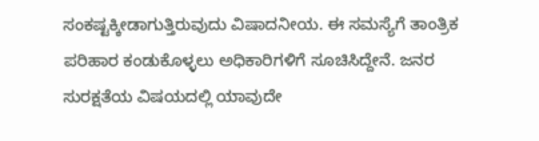ಸಂಕಷ್ಟಕ್ಕೀಡಾಗುತ್ತಿರುವುದು ವಿಷಾದನೀಯ. ಈ ಸಮಸ್ಯೆಗೆ ತಾಂತ್ರಿಕ ಪರಿಹಾರ ಕಂಡುಕೊಳ್ಳಲು ಅಧಿಕಾರಿಗಳಿಗೆ ಸೂಚಿಸಿದ್ದೇನೆ. ಜನರ ಸುರಕ್ಷತೆಯ ವಿಷಯದಲ್ಲಿ ಯಾವುದೇ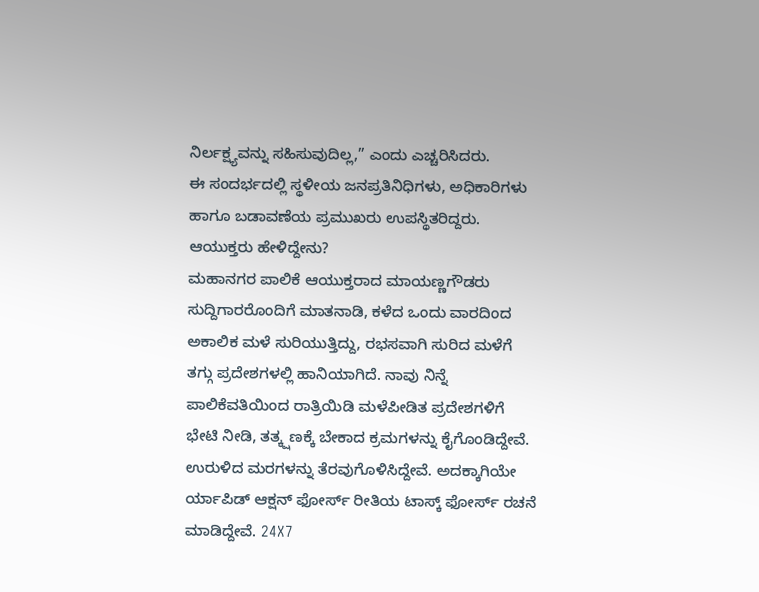ನಿರ್ಲಕ್ಷ್ಯವನ್ನು ಸಹಿಸುವುದಿಲ್ಲ,” ಎಂದು ಎಚ್ಚರಿಸಿದರು.
ಈ ಸಂದರ್ಭದಲ್ಲಿ ಸ್ಥಳೀಯ ಜನಪ್ರತಿನಿಧಿಗಳು, ಅಧಿಕಾರಿಗಳು ಹಾಗೂ ಬಡಾವಣೆಯ ಪ್ರಮುಖರು ಉಪಸ್ಥಿತರಿದ್ದರು.
ಆಯುಕ್ತರು ಹೇಳಿದ್ದೇನು?
ಮಹಾನಗರ ಪಾಲಿಕೆ ಆಯುಕ್ತರಾದ ಮಾಯಣ್ಣಗೌಡರು ಸುದ್ದಿಗಾರರೊಂದಿಗೆ ಮಾತನಾಡಿ, ಕಳೆದ ಒಂದು ವಾರದಿಂದ ಅಕಾಲಿಕ ಮಳೆ ಸುರಿಯುತ್ತಿದ್ದು, ರಭಸವಾಗಿ ಸುರಿದ ಮಳೆಗೆ ತಗ್ಗು ಪ್ರದೇಶಗಳಲ್ಲಿ ಹಾನಿಯಾಗಿದೆ. ನಾವು ನಿನ್ನೆ ಪಾಲಿಕೆವತಿಯಿಂದ ರಾತ್ರಿಯಿಡಿ ಮಳೆಪೀಡಿತ ಪ್ರದೇಶಗಳಿಗೆ ಭೇಟಿ ನೀಡಿ, ತತ್ಕ್ಷಣಕ್ಕೆ ಬೇಕಾದ ಕ್ರಮಗಳನ್ನು ಕೈಗೊಂಡಿದ್ದೇವೆ. ಉರುಳಿದ ಮರಗಳನ್ನು ತೆರವುಗೊಳಿಸಿದ್ದೇವೆ. ಅದಕ್ಕಾಗಿಯೇ ರ್ಯಾಪಿಡ್ ಆಕ್ಷನ್ ಫೋರ್ಸ್ ರೀತಿಯ ಟಾಸ್ಕ್ ಫೋರ್ಸ್ ರಚನೆ ಮಾಡಿದ್ದೇವೆ. 24X7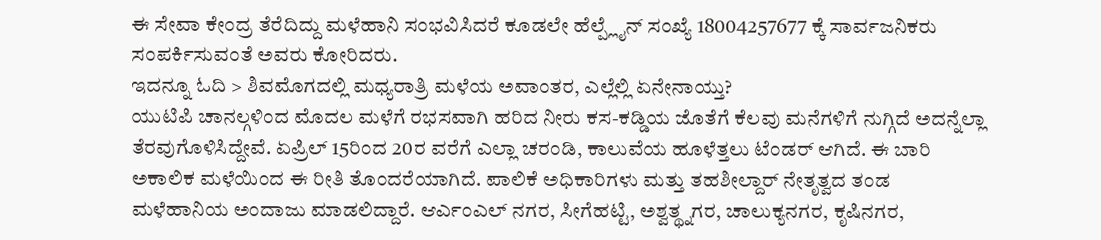ಈ ಸೇವಾ ಕೇಂದ್ರ ತೆರೆದಿದ್ದು ಮಳೆಹಾನಿ ಸಂಭವಿಸಿದರೆ ಕೂಡಲೇ ಹೆಲ್ಪ್ಲೈನ್ ಸಂಖ್ಯೆ 18004257677 ಕ್ಕೆ ಸಾರ್ವಜನಿಕರು ಸಂಪರ್ಕಿಸುವಂತೆ ಅವರು ಕೋರಿದರು.
ಇದನ್ನೂ ಓದಿ > ಶಿವಮೊಗದಲ್ಲಿ ಮಧ್ಯರಾತ್ರಿ ಮಳೆಯ ಅವಾಂತರ, ಎಲ್ಲೆಲ್ಲಿ ಏನೇನಾಯ್ತು?
ಯುಟಿಪಿ ಚಾನಲ್ಗಳಿಂದ ಮೊದಲ ಮಳೆಗೆ ರಭಸವಾಗಿ ಹರಿದ ನೀರು ಕಸ-ಕಡ್ಡಿಯ ಜೊತೆಗೆ ಕೆಲವು ಮನೆಗಳಿಗೆ ನುಗ್ಗಿದೆ ಅದನ್ನೆಲ್ಲಾ ತೆರವುಗೊಳಿಸಿದ್ದೇವೆ. ಏಪ್ರಿಲ್ 15ರಿಂದ 20ರ ವರೆಗೆ ಎಲ್ಲಾ ಚರಂಡಿ, ಕಾಲುವೆಯ ಹೂಳೆತ್ತಲು ಟೆಂಡರ್ ಆಗಿದೆ. ಈ ಬಾರಿ ಅಕಾಲಿಕ ಮಳೆಯಿಂದ ಈ ರೀತಿ ತೊಂದರೆಯಾಗಿದೆ. ಪಾಲಿಕೆ ಅಧಿಕಾರಿಗಳು ಮತ್ತು ತಹಶೀಲ್ದಾರ್ ನೇತೃತ್ವದ ತಂಡ ಮಳೆಹಾನಿಯ ಅಂದಾಜು ಮಾಡಲಿದ್ದಾರೆ. ಆರ್ಎಂಎಲ್ ನಗರ, ಸೀಗೆಹಟ್ಟಿ, ಅಶ್ವತ್ಥ್ನಗರ, ಚಾಲುಕ್ಯನಗರ, ಕೃಷಿನಗರ,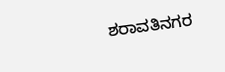ಶರಾವತಿನಗರ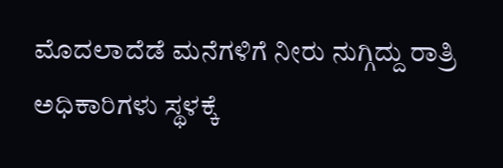ಮೊದಲಾದೆಡೆ ಮನೆಗಳಿಗೆ ನೀರು ನುಗ್ಗಿದ್ದು ರಾತ್ರಿ ಅಧಿಕಾರಿಗಳು ಸ್ಥಳಕ್ಕೆ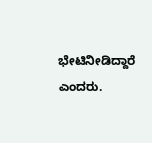ಭೇಟಿನೀಡಿದ್ದಾರೆ ಎಂದರು.